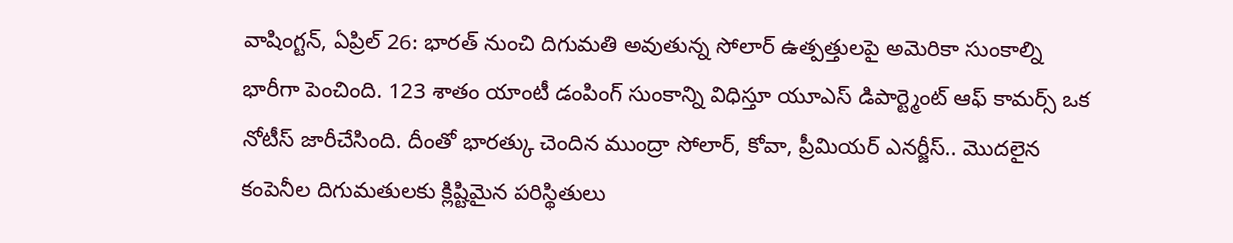వాషింగ్టన్, ఏప్రిల్ 26: భారత్ నుంచి దిగుమతి అవుతున్న సోలార్ ఉత్పత్తులపై అమెరికా సుంకాల్ని భారీగా పెంచింది. 123 శాతం యాంటీ డంపింగ్ సుంకాన్ని విధిస్తూ యూఎస్ డిపార్ట్మెంట్ ఆఫ్ కామర్స్ ఒక నోటీస్ జారీచేసింది. దీంతో భారత్కు చెందిన ముంద్రా సోలార్, కోవా, ప్రీమియర్ ఎనర్జీస్.. మొదలైన కంపెనీల దిగుమతులకు క్లిష్టిమైన పరిస్థితులు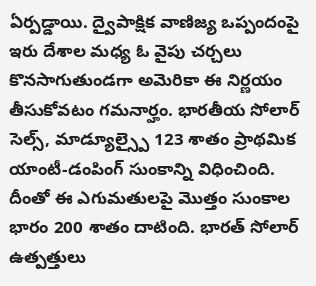ఏర్పడ్డాయి. ద్వైపాక్షిక వాణిజ్య ఒప్పందంపై ఇరు దేశాల మధ్య ఓ వైపు చర్చలు కొనసాగుతుండగా అమెరికా ఈ నిర్ణయం తీసుకోవటం గమనార్హం. భారతీయ సోలార్ సెల్స్, మాడ్యూల్స్పై 123 శాతం ప్రాథమిక యాంటీ-డంపింగ్ సుంకాన్ని విధించింది. దీంతో ఈ ఎగుమతులపై మొత్తం సుంకాల భారం 200 శాతం దాటింది. భారత్ సోలార్ ఉత్పత్తులు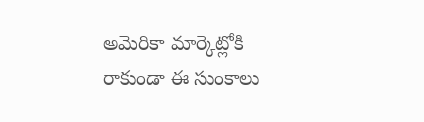అమెరికా మార్కెట్లోకి రాకుండా ఈ సుంకాలు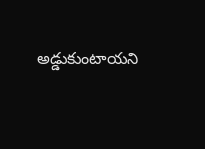అడ్డుకుంటాయని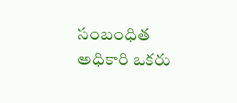సంబంధిత అధికారి ఒకరు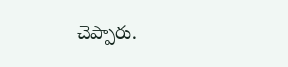చెప్పారు.